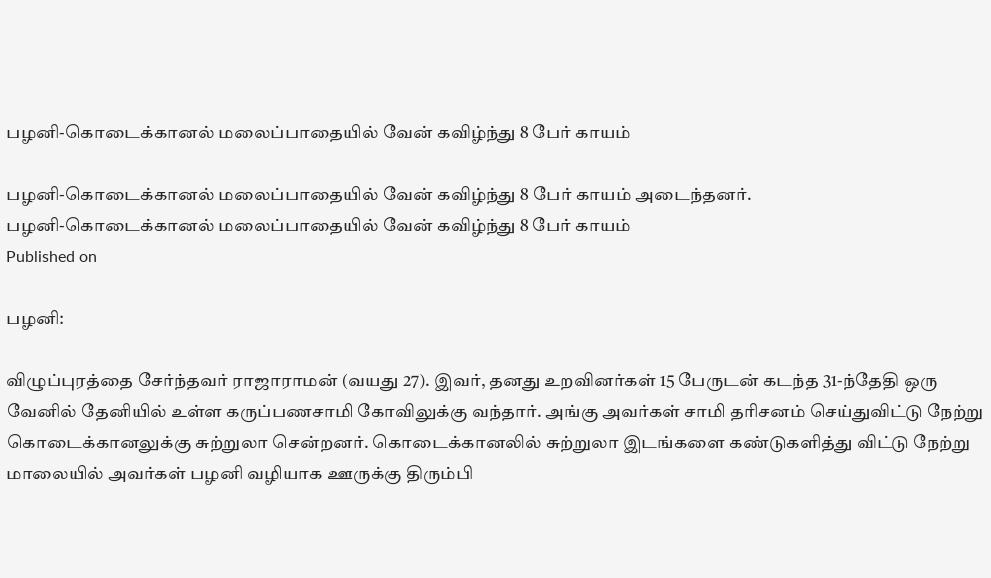பழனி-கொடைக்கானல் மலைப்பாதையில் வேன் கவிழ்ந்து 8 பேர் காயம்

பழனி-கொடைக்கானல் மலைப்பாதையில் வேன் கவிழ்ந்து 8 பேர் காயம் அடைந்தனர்.
பழனி-கொடைக்கானல் மலைப்பாதையில் வேன் கவிழ்ந்து 8 பேர் காயம்
Published on

பழனி:

விழுப்புரத்தை சேர்ந்தவர் ராஜாராமன் (வயது 27). இவர், தனது உறவினர்கள் 15 பேருடன் கடந்த 31-ந்தேதி ஒரு வேனில் தேனியில் உள்ள கருப்பணசாமி கோவிலுக்கு வந்தார். அங்கு அவர்கள் சாமி தரிசனம் செய்துவிட்டு நேற்று கொடைக்கானலுக்கு சுற்றுலா சென்றனர். கொடைக்கானலில் சுற்றுலா இடங்களை கண்டுகளித்து விட்டு நேற்று மாலையில் அவர்கள் பழனி வழியாக ஊருக்கு திரும்பி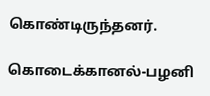கொண்டிருந்தனர்.

கொடைக்கானல்-பழனி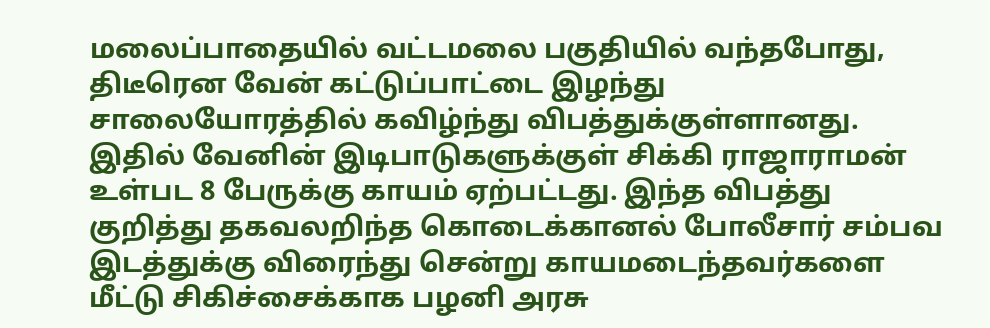மலைப்பாதையில் வட்டமலை பகுதியில் வந்தபோது, திடீரென வேன் கட்டுப்பாட்டை இழந்து சாலையோரத்தில் கவிழ்ந்து விபத்துக்குள்ளானது. இதில் வேனின் இடிபாடுகளுக்குள் சிக்கி ராஜாராமன் உள்பட 8 பேருக்கு காயம் ஏற்பட்டது. இந்த விபத்து குறித்து தகவலறிந்த கொடைக்கானல் போலீசார் சம்பவ இடத்துக்கு விரைந்து சென்று காயமடைந்தவர்களை மீட்டு சிகிச்சைக்காக பழனி அரசு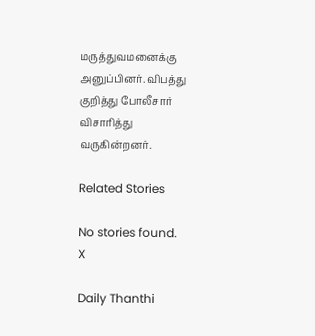மருத்துவமனைக்கு அனுப்பினர். விபத்து குறித்து போலீசார் விசாரித்து வருகின்றனர்.

Related Stories

No stories found.
X

Daily Thanthi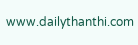www.dailythanthi.com